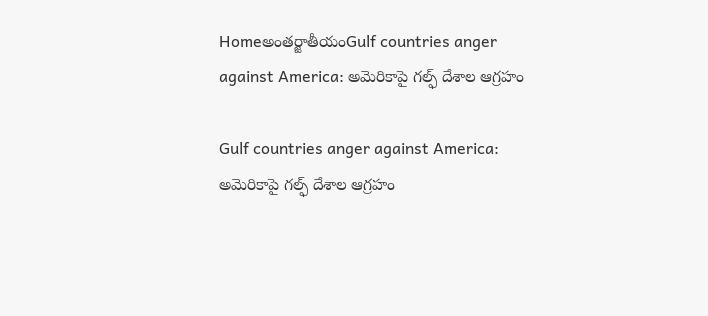Homeఅంతర్జాతీయంGulf countries anger against America: అమెరికాపై గల్ఫ్‌ దేశాల ఆగ్రహం

Gulf countries anger against America: అమెరికాపై గల్ఫ్‌ దేశాల ఆగ్రహం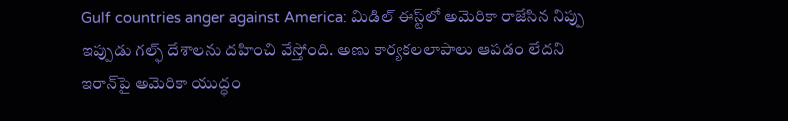Gulf countries anger against America: మిడిల్‌ ఈస్ట్‌లో అమెరికా రాజేసిన నిప్పు ఇప్పుడు గల్ఫ్‌ దేశాలను దహించి వేస్తోంది. అణు కార్యకలలాపాలు ఆపడం లేదని ఇరాన్‌పై అమెరికా యుద్ధం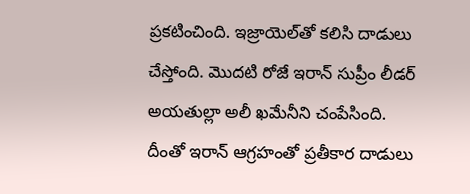ప్రకటించింది. ఇజ్రాయెల్‌తో కలిసి దాడులు చేస్తోంది. మొదటి రోజే ఇరాన్‌ సుప్రీం లీడర్‌ అయతుల్లా అలీ ఖమేనీని చంపేసింది. దీంతో ఇరాన్‌ ఆగ్రహంతో ప్రతీకార దాడులు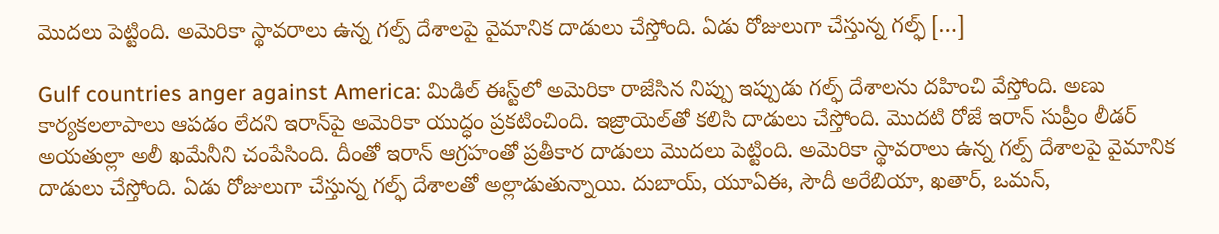మొదలు పెట్టింది. అమెరికా స్థావరాలు ఉన్న గల్ప్‌ దేశాలపై వైమానిక దాడులు చేస్తోంది. ఏడు రోజులుగా చేస్తున్న గల్ఫ్‌ […]

Gulf countries anger against America: మిడిల్‌ ఈస్ట్‌లో అమెరికా రాజేసిన నిప్పు ఇప్పుడు గల్ఫ్‌ దేశాలను దహించి వేస్తోంది. అణు కార్యకలలాపాలు ఆపడం లేదని ఇరాన్‌పై అమెరికా యుద్ధం ప్రకటించింది. ఇజ్రాయెల్‌తో కలిసి దాడులు చేస్తోంది. మొదటి రోజే ఇరాన్‌ సుప్రీం లీడర్‌ అయతుల్లా అలీ ఖమేనీని చంపేసింది. దీంతో ఇరాన్‌ ఆగ్రహంతో ప్రతీకార దాడులు మొదలు పెట్టింది. అమెరికా స్థావరాలు ఉన్న గల్ప్‌ దేశాలపై వైమానిక దాడులు చేస్తోంది. ఏడు రోజులుగా చేస్తున్న గల్ఫ్‌ దేశాలతో అల్లాడుతున్నాయి. దుబాయ్, యూఏఈ, సౌదీ అరేబియా, ఖతార్, ఒమన్,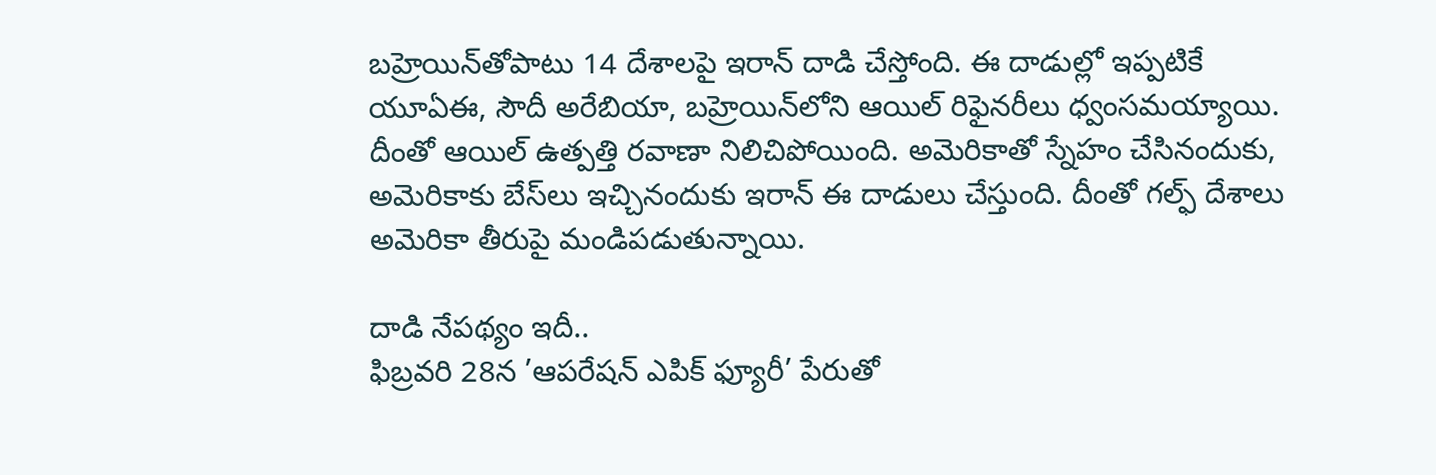బహ్రెయిన్‌తోపాటు 14 దేశాలపై ఇరాన్‌ దాడి చేస్తోంది. ఈ దాడుల్లో ఇప్పటికే యూఏఈ, సౌదీ అరేబియా, బహ్రెయిన్‌లోని ఆయిల్‌ రిఫైనరీలు ధ్వంసమయ్యాయి. దీంతో ఆయిల్‌ ఉత్పత్తి రవాణా నిలిచిపోయింది. అమెరికాతో స్నేహం చేసినందుకు, అమెరికాకు బేస్‌లు ఇచ్చినందుకు ఇరాన్‌ ఈ దాడులు చేస్తుంది. దీంతో గల్ఫ్‌ దేశాలు అమెరికా తీరుపై మండిపడుతున్నాయి.

దాడి నేపథ్యం ఇదీ..
ఫిబ్రవరి 28న ’ఆపరేషన్‌ ఎపిక్‌ ఫ్యూరీ’ పేరుతో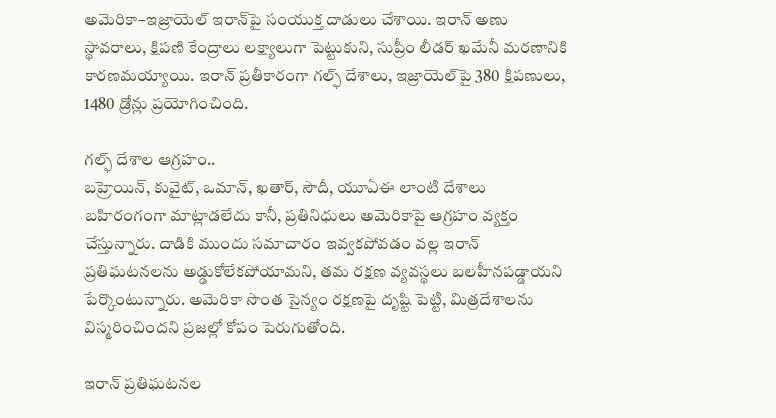అమెరికా–ఇజ్రాయెల్‌ ఇరాన్‌పై సంయుక్త దాడులు చేశాయి. ఇరాన్‌ అణు స్థావరాలు, క్షిపణి కేంద్రాలు లక్ష్యాలుగా పెట్టుకుని, సుప్రీం లీడర్‌ ఖమేనీ మరణానికి కారణమయ్యాయి. ఇరాన్‌ ప్రతీకారంగా గల్ఫ్‌ దేశాలు, ఇజ్రాయెల్‌పై 380 క్షిపణులు, 1480 డ్రోన్లు ప్రయోగించింది.

గల్ఫ్‌ దేశాల ఆగ్రహం..
బహ్రెయిన్, కువైట్, ఒమాన్, ఖతార్, సౌదీ, యూఏఈ లాంటి దేశాలు బహిరంగంగా మాట్లాడలేదు కానీ, ప్రతినిధులు అమెరికాపై ఆగ్రహం వ్యక్తం చేస్తున్నారు. దాడికి ముందు సమాచారం ఇవ్వకపోవడం వల్ల ఇరాన్‌ ప్రతిఘటనలను అడ్డుకోలేకపోయామని, తమ రక్షణ వ్యవస్థలు బలహీనపడ్డాయని పేర్కొంటున్నారు. అమెరికా సొంత సైన్యం రక్షణపై దృష్టి పెట్టి, మిత్రదేశాలను విస్మరించిందని ప్రజల్లో కోపం పెరుగుతోంది.

ఇరాన్‌ ప్రతిఘటనల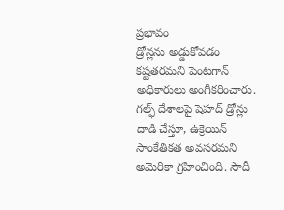ప్రభావం
డ్రోన్లను అడ్డుకోవడం కష్టతరమని పెంటగాన్‌ అధికారులు అంగీకరించారు. గల్ఫ్‌ దేశాలపై షెహద్‌ డ్రోన్లు దాడి చేస్తూ, ఉక్రెయిన్‌ సాంకేతికత అవసరమని అమెరికా గ్రహించింది. సౌదీ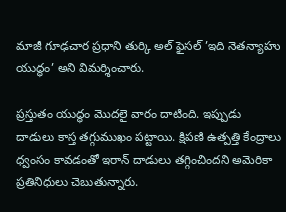మాజీ గూఢచార ప్రధాని తుర్కి అల్‌ ఫైసల్‌ ’ఇది నెతన్యాహు యుద్ధం’ అని విమర్శించారు.

ప్రస్తుతం యుద్ధం మొదలై వారం దాటింది. ఇప్పుడు దాడులు కాస్త తగ్గుముఖం పట్టాయి. క్షిపణి ఉత్పత్తి కేంద్రాలు ధ్వంసం కావడంతో ఇరాన్‌ దాడులు తగ్గించిందని అమెరికా ప్రతినిధులు చెబుతున్నారు.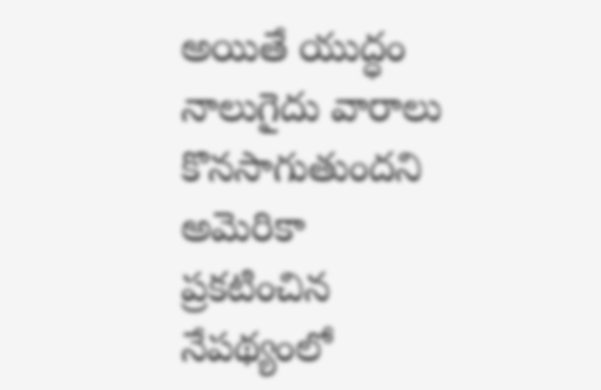అయితే యుద్ధం నాలుగైదు వారాలు కొనసాగుతుందని అమెరికా ప్రకటించిన నేపథ్యంలో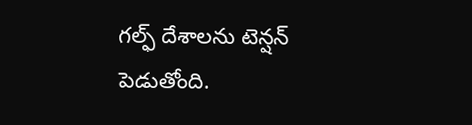గల్ఫ్‌ దేశాలను టెన్షన్‌ పెడుతోంది.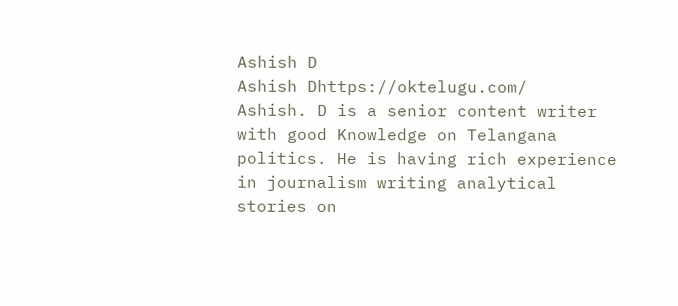Ashish D
Ashish Dhttps://oktelugu.com/
Ashish. D is a senior content writer with good Knowledge on Telangana politics. He is having rich experience in journalism writing analytical stories on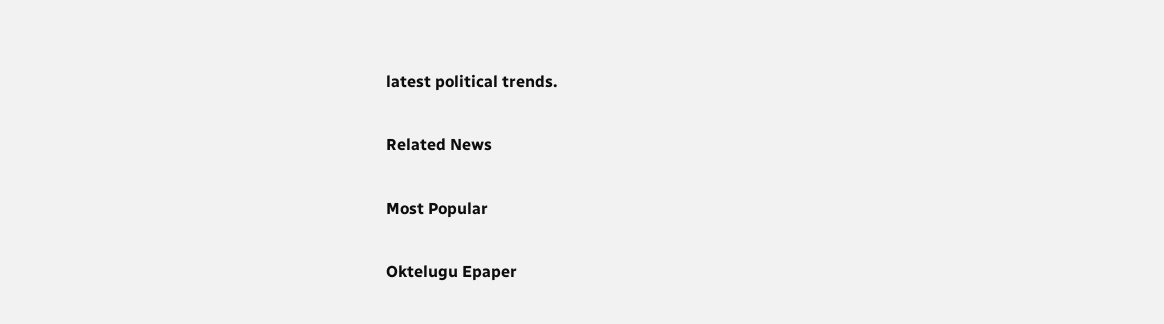latest political trends.

Related News

Most Popular

Oktelugu Epaper